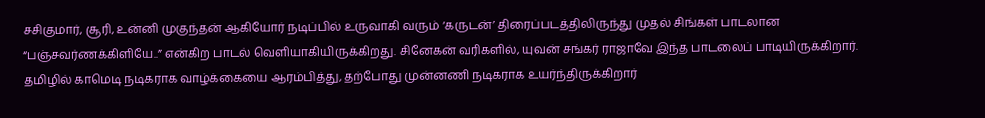சசிகுமார், சூரி, உன்னி முகுந்தன் ஆகியோர் நடிப்பில் உருவாகி வரும் ‘கருடன்’ திரைப்படத்திலிருந்து முதல் சிங்கள் பாடலான “பஞ்சவர்ணக்கிளியே..” என்கிற பாடல் வெளியாகியிருக்கிறது. சினேகன் வரிகளில், யுவன் சங்கர் ராஜாவே இந்த பாடலைப் பாடியிருக்கிறார். தமிழில் காமெடி நடிகராக வாழ்க்கையை ஆரம்பித்து, தற்போது முன்னணி நடிகராக உயர்ந்திருக்கிறார்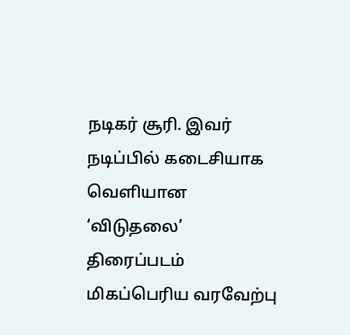நடிகர் சூரி. இவர் நடிப்பில் கடைசியாக வெளியான ‘விடுதலை’ திரைப்படம் மிகப்பெரிய வரவேற்பு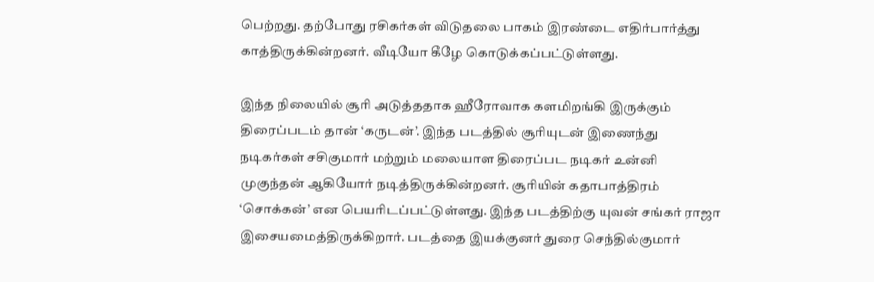பெற்றது. தற்போது ரசிகர்கள் விடுதலை பாகம் இரண்டை எதிர்பார்த்து காத்திருக்கின்றனர். வீடியோ கீழே கொடுக்கப்பட்டுள்ளது.

இந்த நிலையில் சூரி அடுத்ததாக ஹீரோவாக களமிறங்கி இருக்கும் திரைப்படம் தான் ‘கருடன்’. இந்த படத்தில் சூரியுடன் இணைந்து நடிகர்கள் சசிகுமார் மற்றும் மலையாள திரைப்பட நடிகர் உன்னி முகுந்தன் ஆகியோர் நடித்திருக்கின்றனர். சூரியின் கதாபாத்திரம் ‘சொக்கன்’ என பெயரிடப்பட்டுள்ளது. இந்த படத்திற்கு யுவன் சங்கர் ராஜா இசையமைத்திருக்கிறார். படத்தை இயக்குனர் துரை செந்தில்குமார்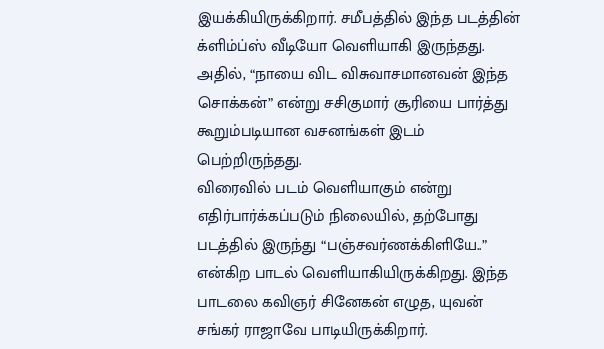இயக்கியிருக்கிறார். சமீபத்தில் இந்த படத்தின் க்ளிம்ப்ஸ் வீடியோ வெளியாகி இருந்தது. அதில், “நாயை விட விசுவாசமானவன் இந்த சொக்கன்” என்று சசிகுமார் சூரியை பார்த்து கூறும்படியான வசனங்கள் இடம் பெற்றிருந்தது.
விரைவில் படம் வெளியாகும் என்று எதிர்பார்க்கப்படும் நிலையில், தற்போது படத்தில் இருந்து “பஞ்சவர்ணக்கிளியே..” என்கிற பாடல் வெளியாகியிருக்கிறது. இந்த பாடலை கவிஞர் சினேகன் எழுத, யுவன் சங்கர் ராஜாவே பாடியிருக்கிறார்.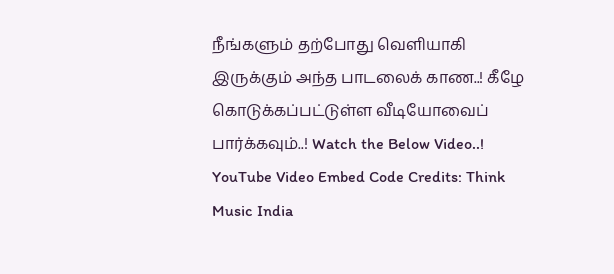நீங்களும் தற்போது வெளியாகி இருக்கும் அந்த பாடலைக் காண..! கீழே கொடுக்கப்பட்டுள்ள வீடியோவைப் பார்க்கவும்..! Watch the Below Video..!
YouTube Video Embed Code Credits: Think Music India